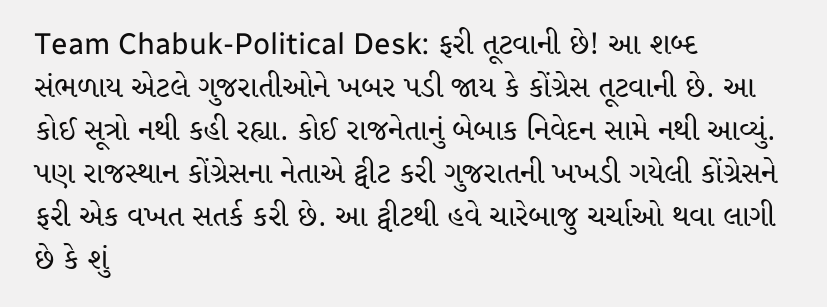Team Chabuk-Political Desk: ફરી તૂટવાની છે! આ શબ્દ સંભળાય એટલે ગુજરાતીઓને ખબર પડી જાય કે કોંગ્રેસ તૂટવાની છે. આ કોઈ સૂત્રો નથી કહી રહ્યા. કોઈ રાજનેતાનું બેબાક નિવેદન સામે નથી આવ્યું. પણ રાજસ્થાન કોંગ્રેસના નેતાએ ટ્વીટ કરી ગુજરાતની ખખડી ગયેલી કોંગ્રેસને ફરી એક વખત સતર્ક કરી છે. આ ટ્વીટથી હવે ચારેબાજુ ચર્ચાઓ થવા લાગી છે કે શું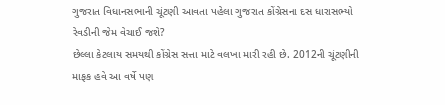ગુજરાત વિધાનસભાની ચૂંટણી આવતા પહેલા ગુજરાત કોંગ્રેસના દસ ધારાસભ્યો રેવડીની જેમ વેચાઈ જશે?
છેલ્લા કેટલાય સમયથી કોંગ્રેસ સત્તા માટે વલખા મારી રહી છે. 2012ની ચૂંટણીની માફક હવે આ વર્ષે પણ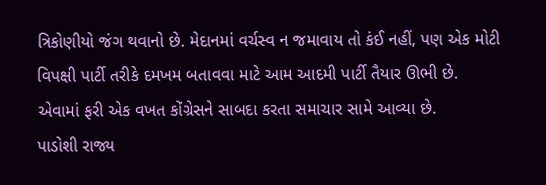ત્રિકોણીયો જંગ થવાનો છે. મેદાનમાં વર્ચસ્વ ન જમાવાય તો કંઈ નહીં, પણ એક મોટી વિપક્ષી પાર્ટી તરીકે દમખમ બતાવવા માટે આમ આદમી પાર્ટી તૈયાર ઊભી છે. એવામાં ફરી એક વખત કોંગ્રેસને સાબદા કરતા સમાચાર સામે આવ્યા છે.
પાડોશી રાજ્ય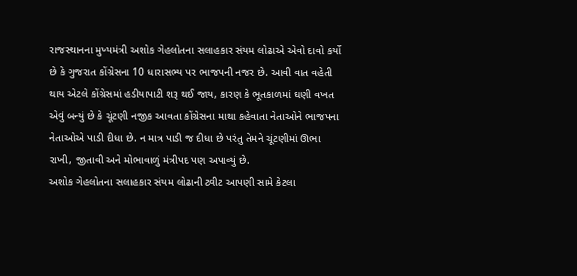રાજસ્થાનના મુખ્યમંત્રી અશોક ગેહલોતના સલાહકાર સંયમ લોઢાએ એવો દાવો કર્યો છે કે ગુજરાત કોંગ્રેસના 10 ધારાસભ્ય પર ભાજપની નજર છે. આવી વાત વહેતી થાય એટલે કોંગ્રેસમાં હડીયાપાટી શરૂ થઈ જાય, કારણ કે ભૂતકાળમાં ઘણી વખત એવું બન્યું છે કે ચૂંટણી નજીક આવતા કોંગ્રેસના માથા કહેવાતા નેતાઓને ભાજપના નેતાઓએ પાડી દીધા છે. ન માત્ર પાડી જ દીધા છે પરંતુ તેમને ચૂંટણીમાં ઊભા રાખી, જીતાવી અને મોભાવાળું મંત્રીપદ પણ અપાવ્યું છે.
અશોક ગેહલોતના સલાહકાર સંયમ લોઢાની ટ્વીટ આપણી સામે કેટલા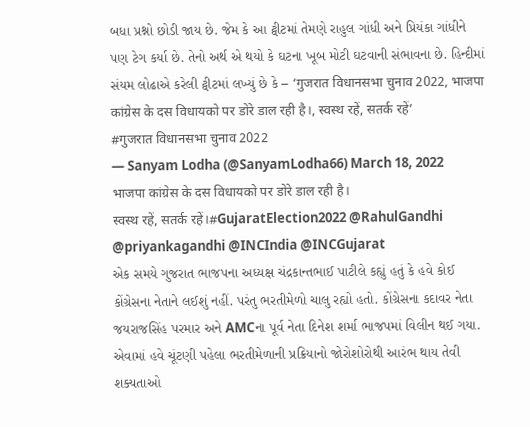બધા પ્રશ્નો છોડી જાય છે. જેમ કે આ ટ્વીટમાં તેમણે રાહુલ ગાંધી અને પ્રિયંકા ગાંધીને પણ ટેગ કર્યા છે. તેનો અર્થ એ થયો કે ઘટના ખૂબ મોટી ઘટવાની સંભાવના છે. હિન્દીમાં સંયમ લોઢાએ કરેલી ટ્વીટમાં લખ્યું છે કે – ‘गुजरात विधानसभा चुनाव 2022, भाजपा कांग्रेस के दस विधायको पर डोरे डाल रही है।, स्वस्थ रहें, सतर्क रहें’
#गुजरात विधानसभा चुनाव 2022
— Sanyam Lodha (@SanyamLodha66) March 18, 2022
भाजपा कांग्रेस के दस विधायको पर डोरे डाल रही है।
स्वस्थ रहें, सतर्क रहें।#GujaratElection2022 @RahulGandhi @priyankagandhi @INCIndia @INCGujarat
એક સમયે ગુજરાત ભાજપના અધ્યક્ષ ચંદ્રકાન્તભાઈ પાટીલે કહ્યું હતું કે હવે કોઈ કોંગ્રેસના નેતાને લઈશું નહીં. પરંતુ ભરતીમેળો ચાલુ રહ્યો હતો. કોંગ્રેસના કદાવર નેતા જયરાજસિંહ પરમાર અને AMCના પૂર્વ નેતા દિનેશ શર્મા ભાજપમાં વિલીન થઈ ગયા. એવામાં હવે ચૂંટણી પહેલા ભરતીમેળાની પ્રક્રિયાનો જોરોશોરોથી આરંભ થાય તેવી શક્યતાઓ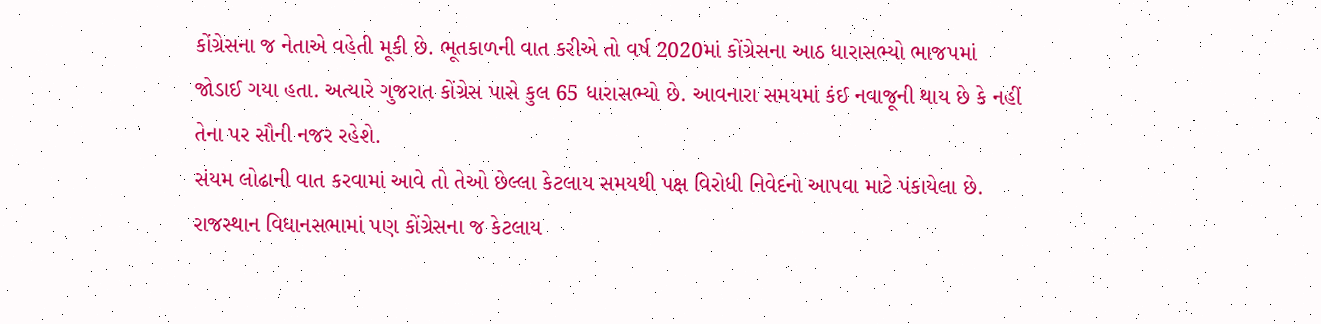કોંગ્રેસના જ નેતાએ વહેતી મૂકી છે. ભૂતકાળની વાત કરીએ તો વર્ષ 2020માં કોંગ્રેસના આઠ ધારાસભ્યો ભાજપમાં જોડાઈ ગયા હતા. અત્યારે ગુજરાત કોંગ્રેસ પાસે કુલ 65 ધારાસભ્યો છે. આવનારા સમયમાં કંઈ નવાજૂની થાય છે કે નહીં તેના પર સૌની નજર રહેશે.
સંયમ લોઢાની વાત કરવામાં આવે તો તેઓ છેલ્લા કેટલાય સમયથી પક્ષ વિરોધી નિવેદનો આપવા માટે પંકાયેલા છે. રાજસ્થાન વિધાનસભામાં પણ કોંગ્રેસના જ કેટલાય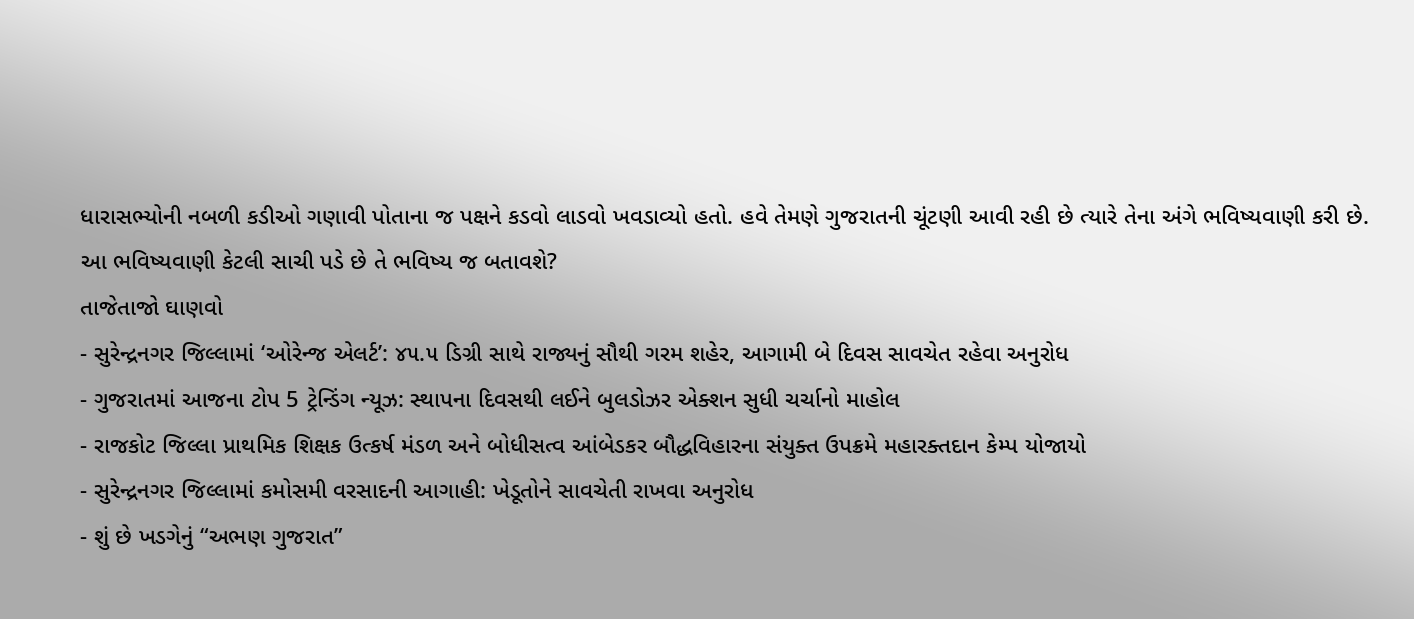ધારાસભ્યોની નબળી કડીઓ ગણાવી પોતાના જ પક્ષને કડવો લાડવો ખવડાવ્યો હતો. હવે તેમણે ગુજરાતની ચૂંટણી આવી રહી છે ત્યારે તેના અંગે ભવિષ્યવાણી કરી છે. આ ભવિષ્યવાણી કેટલી સાચી પડે છે તે ભવિષ્ય જ બતાવશે?
તાજેતાજો ઘાણવો
- સુરેન્દ્રનગર જિલ્લામાં ‘ઓરેન્જ એલર્ટ’: ૪૫.૫ ડિગ્રી સાથે રાજ્યનું સૌથી ગરમ શહેર, આગામી બે દિવસ સાવચેત રહેવા અનુરોધ
- ગુજરાતમાં આજના ટોપ 5 ટ્રેન્ડિંગ ન્યૂઝ: સ્થાપના દિવસથી લઈને બુલડોઝર એક્શન સુધી ચર્ચાનો માહોલ
- રાજકોટ જિલ્લા પ્રાથમિક શિક્ષક ઉત્કર્ષ મંડળ અને બોધીસત્વ આંબેડકર બૌદ્ધવિહારના સંયુક્ત ઉપક્રમે મહારક્તદાન કેમ્પ યોજાયો
- સુરેન્દ્રનગર જિલ્લામાં કમોસમી વરસાદની આગાહી: ખેડૂતોને સાવચેતી રાખવા અનુરોધ
- શું છે ખડગેનું “અભણ ગુજરાત”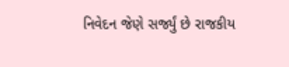નિવેદન જેણે સર્જ્યું છે રાજકીય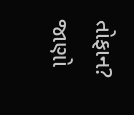તોફાન? જાણો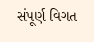સંપૂર્ણ વિગત